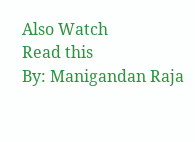Also Watch
Read this
By: Manigandan Raja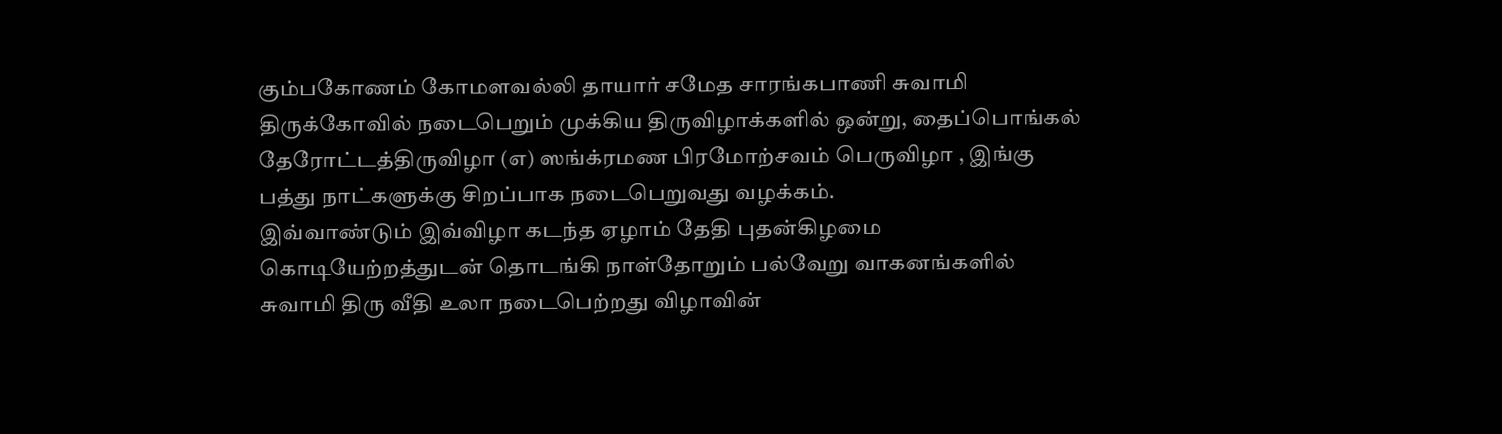கும்பகோணம் கோமளவல்லி தாயார் சமேத சாரங்கபாணி சுவாமி திருக்கோவில் நடைபெறும் முக்கிய திருவிழாக்களில் ஒன்று, தைப்பொங்கல் தேரோட்டத்திருவிழா (எ) ஸங்க்ரமண பிரமோற்சவம் பெருவிழா , இங்கு பத்து நாட்களுக்கு சிறப்பாக நடைபெறுவது வழக்கம்.
இவ்வாண்டும் இவ்விழா கடந்த ஏழாம் தேதி புதன்கிழமை கொடியேற்றத்துடன் தொடங்கி நாள்தோறும் பல்வேறு வாகனங்களில் சுவாமி திரு வீதி உலா நடைபெற்றது விழாவின்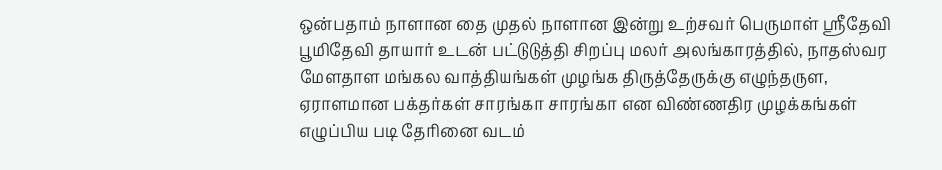ஒன்பதாம் நாளான தை முதல் நாளான இன்று உற்சவர் பெருமாள் ஸ்ரீதேவி பூமிதேவி தாயார் உடன் பட்டுடுத்தி சிறப்பு மலர் அலங்காரத்தில், நாதஸ்வர மேளதாள மங்கல வாத்தியங்கள் முழங்க திருத்தேருக்கு எழுந்தருள, ஏராளமான பக்தர்கள் சாரங்கா சாரங்கா என விண்ணதிர முழக்கங்கள் எழுப்பிய படி தேரினை வடம்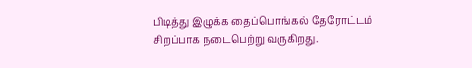பிடித்து இழுக்க தைப்பொங்கல் தேரோட்டம் சிறப்பாக நடைபெற்று வருகிறது.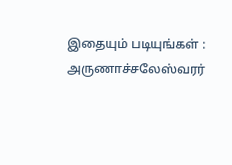இதையும் படியுங்கள் : அருணாச்சலேஸ்வரர்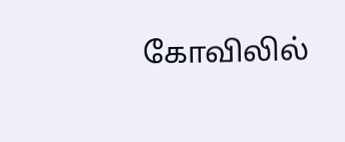கோவிலில்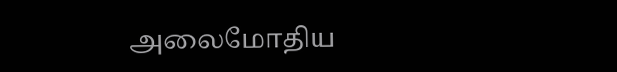அலைமோதிய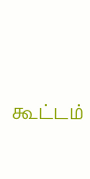கூட்டம்